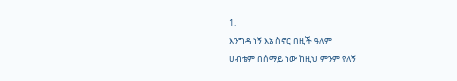1.
እንግዳ ነኝ እኔ ስኖር በዚች ዓለም
ሀብቴም በሰማይ ነው ከዚህ ምንም የለኝ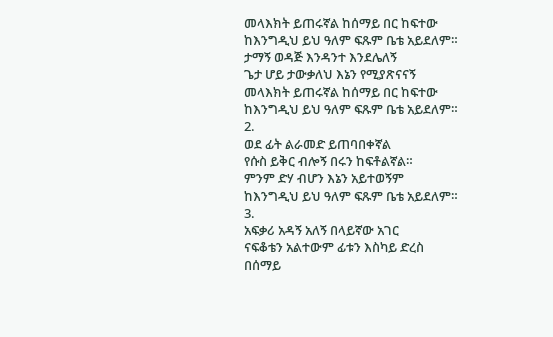መላእክት ይጠሩኛል ከሰማይ በር ከፍተው
ከእንግዲህ ይህ ዓለም ፍጹም ቤቴ አይደለም።
ታማኝ ወዳጅ እንዳንተ እንደሌለኝ
ጌታ ሆይ ታውቃለህ እኔን የሚያጽናናኝ
መላእክት ይጠሩኛል ከሰማይ በር ከፍተው
ከእንግዲህ ይህ ዓለም ፍጹም ቤቴ አይደለም።
2.
ወደ ፊት ልራመድ ይጠባበቀኛል
የሱስ ይቅር ብሎኝ በሩን ከፍቶልኛል።
ምንም ድሃ ብሆን እኔን አይተወኝም
ከእንግዲህ ይህ ዓለም ፍጹም ቤቴ አይደለም።
3.
አፍቃሪ አዳኝ አለኝ በላይኛው አገር
ናፍቆቴን አልተውም ፊቱን እስካይ ድረስ
በሰማይ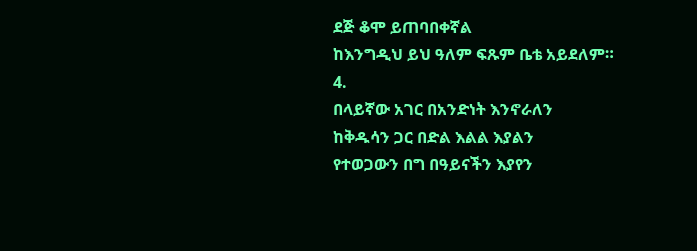ደጅ ቆሞ ይጠባበቀኛል
ከእንግዲህ ይህ ዓለም ፍጹም ቤቴ አይደለም።
4.
በላይኛው አገር በአንድነት እንኖራለን
ከቅዱሳን ጋር በድል እልል እያልን
የተወጋውን በግ በዓይናችን እያየን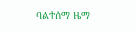ባልተሰማ ዜማ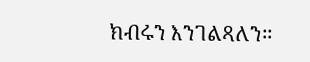ክብሩን እንገልጻለን።